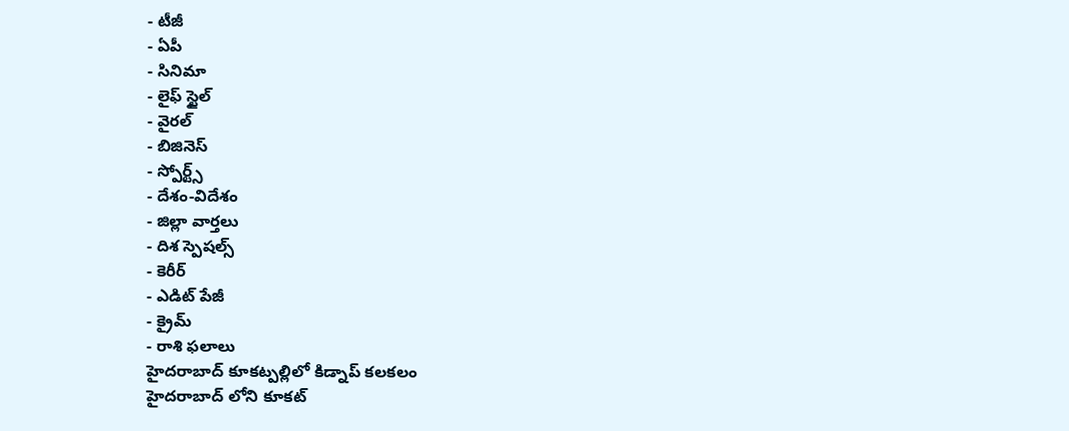- టీజీ
- ఏపీ
- సినిమా
- లైఫ్ స్టైల్
- వైరల్
- బిజినెస్
- స్పోర్ట్స్
- దేశం-విదేశం
- జిల్లా వార్తలు
- దిశ స్పెషల్స్
- కెరీర్
- ఎడిట్ పేజీ
- క్రైమ్
- రాశి ఫలాలు
హైదరాబాద్ కూకట్పల్లిలో కిడ్నాప్ కలకలం
హైదరాబాద్ లోని కూకట్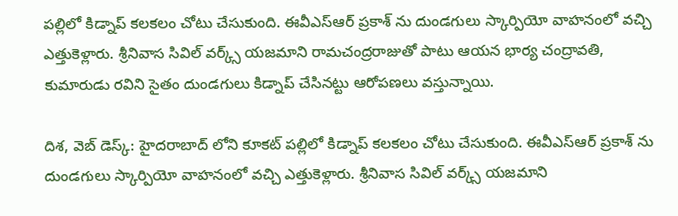పల్లిలో కిడ్నాప్ కలకలం చోటు చేసుకుంది. ఈవీఎస్ఆర్ ప్రకాశ్ ను దుండగులు స్కార్పియో వాహనంలో వచ్చి ఎత్తుకెళ్లారు. శ్రీనివాస సివిల్ వర్క్స్ యజమాని రామచంద్రరాజుతో పాటు ఆయన భార్య చంద్రావతి, కుమారుడు రవిని సైతం దుండగులు కిడ్నాప్ చేసినట్టు ఆరోపణలు వస్తున్నాయి.

దిశ, వెబ్ డెస్క్: హైదరాబాద్ లోని కూకట్ పల్లిలో కిడ్నాప్ కలకలం చోటు చేసుకుంది. ఈవీఎస్ఆర్ ప్రకాశ్ ను దుండగులు స్కార్పియో వాహనంలో వచ్చి ఎత్తుకెళ్లారు. శ్రీనివాస సివిల్ వర్క్స్ యజమాని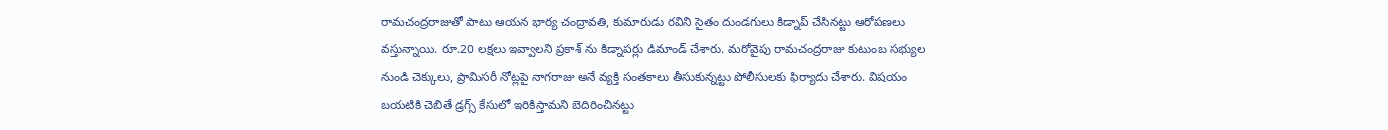రామచంద్రరాజుతో పాటు ఆయన భార్య చంద్రావతి, కుమారుడు రవిని సైతం దుండగులు కిడ్నాప్ చేసినట్టు ఆరోపణలు వస్తున్నాయి. రూ.20 లక్షలు ఇవ్వాలని ప్రకాశ్ ను కిడ్నాపర్లు డిమాండ్ చేశారు. మరోవైపు రామచంద్రరాజు కుటుంబ సభ్యుల నుండి చెక్కులు, ప్రామిసరీ నోట్లపై నాగరాజు అనే వ్యక్తి సంతకాలు తీసుకున్నట్టు పోలీసులకు ఫిర్యాదు చేశారు. విషయం బయటికి చెబితే డ్రగ్స్ కేసులో ఇరికిస్తామని బెదిరించినట్టు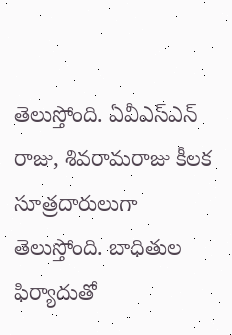తెలుస్తోంది. ఏవీఎస్ఎన్ రాజు, శివరామరాజు కీలక సూత్రదారులుగా తెలుస్తోంది. బాధితుల ఫిర్యాదుతో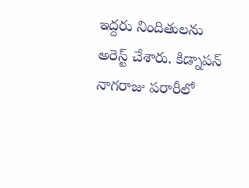ఇద్దరు నిందితులను అరెస్ట్ చేశారు. కిడ్నాపన్ నాగరాజు పరారీలో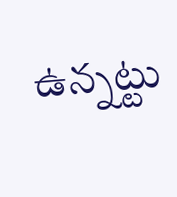ఉన్నట్టు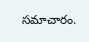సమాచారం.